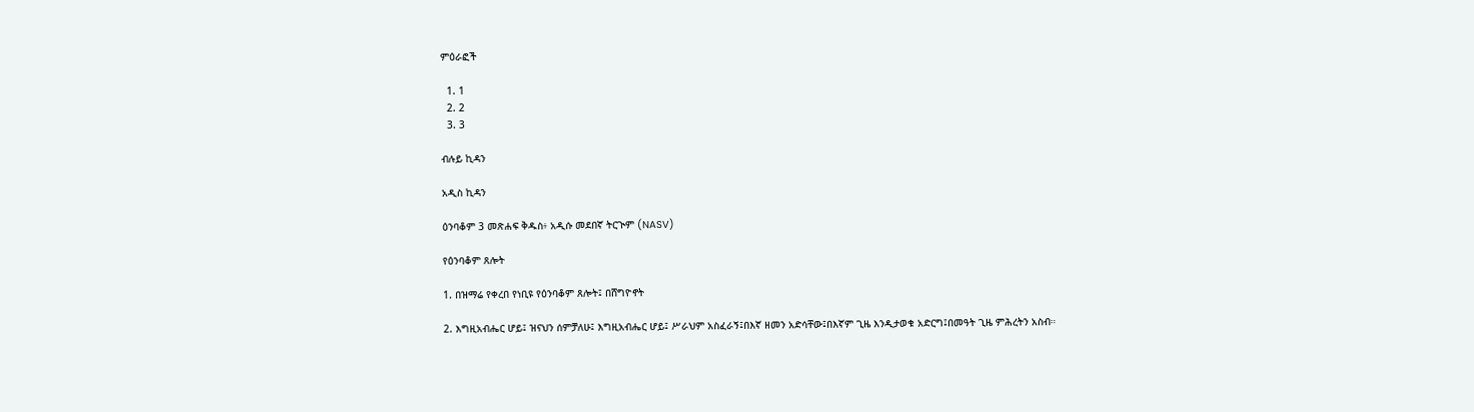ምዕራፎች

  1. 1
  2. 2
  3. 3

ብሉይ ኪዳን

አዲስ ኪዳን

ዕንባቆም 3 መጽሐፍ ቅዱስ፥ አዲሱ መደበኛ ትርጒም (NASV)

የዕንባቆም ጸሎት

1. በዝማሬ የቀረበ የነቢዩ የዕንባቆም ጸሎት፤ በሸግዮኖት

2. እግዚአብሔር ሆይ፤ ዝናህን ሰምቻለሁ፤ እግዚአብሔር ሆይ፤ ሥራህም አስፈራኝ፤በእኛ ዘመን አድሳቸው፤በእኛም ጊዜ እንዲታወቁ አድርግ፤በመዓት ጊዜ ምሕረትን አስብ።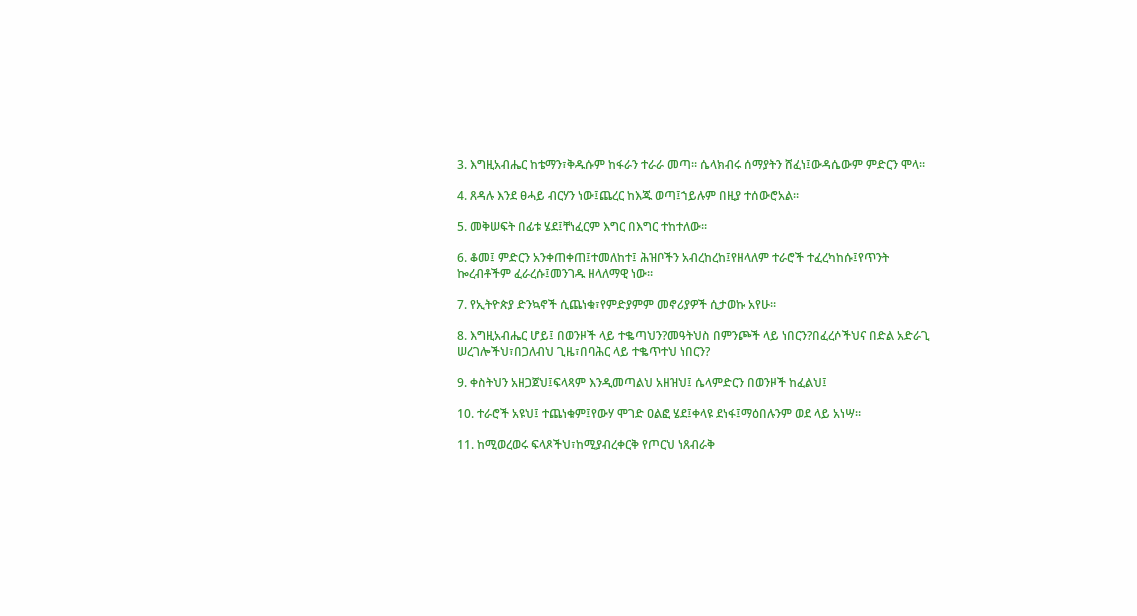3. እግዚአብሔር ከቴማን፣ቅዱሱም ከፋራን ተራራ መጣ። ሴላክብሩ ሰማያትን ሸፈነ፤ውዳሴውም ምድርን ሞላ።

4. ጸዳሉ እንደ ፀሓይ ብርሃን ነው፤ጨረር ከእጁ ወጣ፤ኀይሉም በዚያ ተሰውሮአል።

5. መቅሠፍት በፊቱ ሄደ፤ቸነፈርም እግር በእግር ተከተለው።

6. ቆመ፤ ምድርን አንቀጠቀጠ፤ተመለከተ፤ ሕዝቦችን አብረከረከ፤የዘላለም ተራሮች ተፈረካከሱ፤የጥንት ኰረብቶችም ፈራረሱ፤መንገዱ ዘላለማዊ ነው።

7. የኢትዮጵያ ድንኳኖች ሲጨነቁ፣የምድያምም መኖሪያዎች ሲታወኩ አየሁ።

8. እግዚአብሔር ሆይ፤ በወንዞች ላይ ተቈጣህን?መዓትህስ በምንጮች ላይ ነበርን?በፈረሶችህና በድል አድራጊ ሠረገሎችህ፣በጋለብህ ጊዜ፣በባሕር ላይ ተቈጥተህ ነበርን?

9. ቀስትህን አዘጋጀህ፤ፍላጻም እንዲመጣልህ አዘዝህ፤ ሴላምድርን በወንዞች ከፈልህ፤

10. ተራሮች አዩህ፤ ተጨነቁም፤የውሃ ሞገድ ዐልፎ ሄደ፤ቀላዩ ደነፋ፤ማዕበሉንም ወደ ላይ አነሣ።

11. ከሚወረወሩ ፍላጾችህ፣ከሚያብረቀርቅ የጦርህ ነጸብራቅ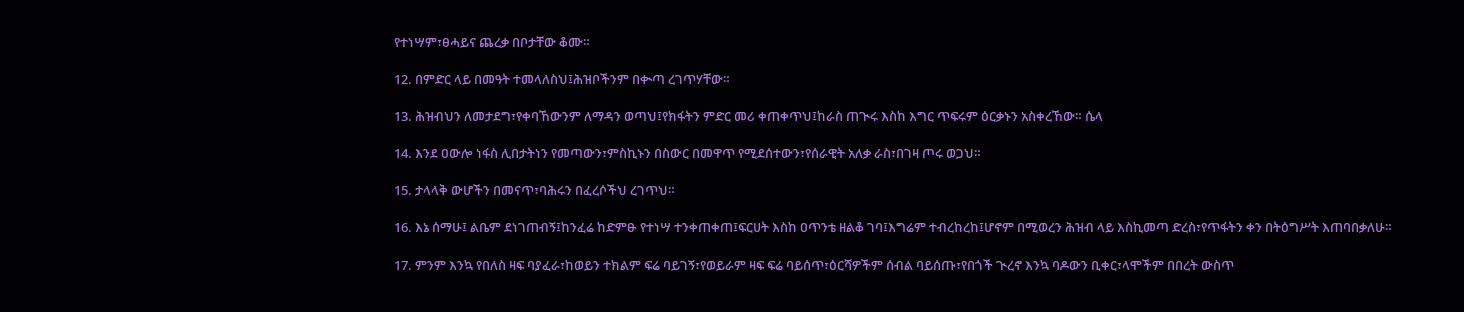የተነሣም፣ፀሓይና ጨረቃ በቦታቸው ቆሙ።

12. በምድር ላይ በመዓት ተመላለስህ፤ሕዝቦችንም በቊጣ ረገጥሃቸው።

13. ሕዝብህን ለመታደግ፣የቀባኸውንም ለማዳን ወጣህ፤የክፋትን ምድር መሪ ቀጠቀጥህ፤ከራስ ጠጒሩ እስከ እግር ጥፍሩም ዕርቃኑን አስቀረኸው። ሴላ

14. እንደ ዐውሎ ነፋስ ሊበታትነን የመጣውን፣ምስኪኑን በስውር በመዋጥ የሚደሰተውን፣የሰራዊት አለቃ ራስ፣በገዛ ጦሩ ወጋህ።

15. ታላላቅ ውሆችን በመናጥ፣ባሕሩን በፈረሶችህ ረገጥህ።

16. እኔ ሰማሁ፤ ልቤም ደነገጠብኝ፤ከንፈሬ ከድምፁ የተነሣ ተንቀጠቀጠ፤ፍርሀት እስከ ዐጥንቴ ዘልቆ ገባ፤እግሬም ተብረከረከ፤ሆኖም በሚወረን ሕዝብ ላይ እስኪመጣ ድረስ፣የጥፋትን ቀን በትዕግሥት እጠባበቃለሁ።

17. ምንም እንኳ የበለስ ዛፍ ባያፈራ፣ከወይን ተክልም ፍሬ ባይገኝ፣የወይራም ዛፍ ፍሬ ባይሰጥ፣ዕርሻዎችም ሰብል ባይሰጡ፣የበጎች ጒረኖ እንኳ ባዶውን ቢቀር፣ላሞችም በበረት ውስጥ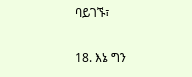ባይገኙ፣

18. እኔ ግን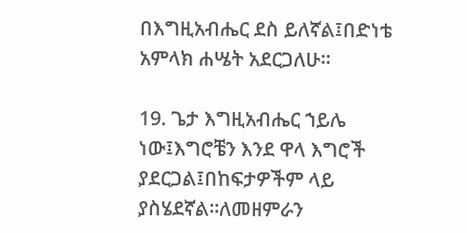በእግዚአብሔር ደስ ይለኛል፤በድነቴ አምላክ ሐሤት አደርጋለሁ።

19. ጌታ እግዚአብሔር ኀይሌ ነው፤እግሮቼን እንደ ዋላ እግሮች ያደርጋል፤በከፍታዎችም ላይ ያስሄደኛል።ለመዘምራን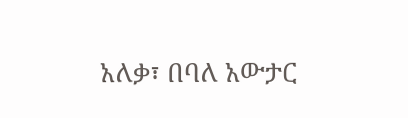አለቃ፣ በባለ አውታር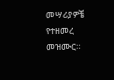መሣሪያዎቼ የተዘመረ መዝሙር።